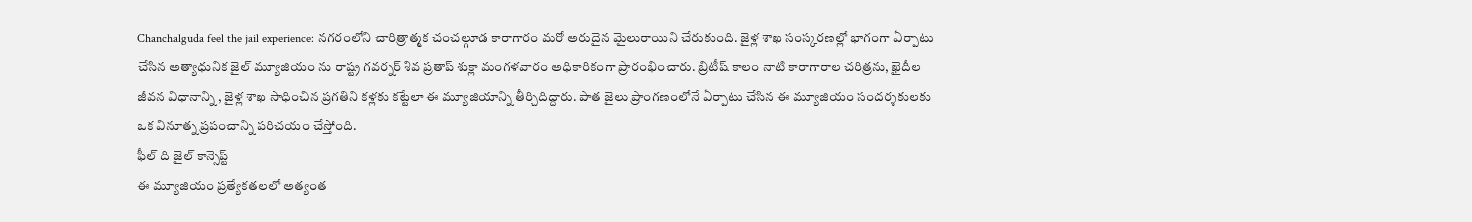Chanchalguda feel the jail experience: నగరంలోని చారిత్రాత్మక చంచల్గూడ కారాగారం మరో అరుదైన మైలురాయిని చేరుకుంది. జైళ్ల శాఖ సంస్కరణల్లో భాగంగా ఏర్పాటు చేసిన అత్యాధునిక జైల్ మ్యూజియం ను రాష్ట్ర గవర్నర్ శివ ప్రతాప్ శుక్లా మంగళవారం అధికారికంగా ప్రారంభించారు. బ్రిటీష్ కాలం నాటి కారాగారాల చరిత్రను, ఖైదీల జీవన విధానాన్ని , జైళ్ల శాఖ సాధించిన ప్రగతిని కళ్లకు కట్టేలా ఈ మ్యూజియాన్ని తీర్చిదిద్దారు. పాత జైలు ప్రాంగణంలోనే ఏర్పాటు చేసిన ఈ మ్యూజియం సందర్శకులకు ఒక వినూత్న ప్రపంచాన్ని పరిచయం చేస్తోంది.
ఫీల్ ది జైల్ కాన్సెప్ట్
ఈ మ్యూజియం ప్రత్యేకతలలో అత్యంత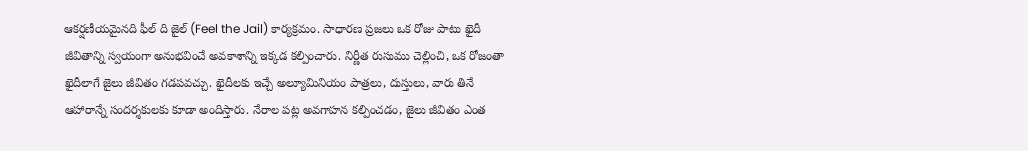ఆకర్షణీయమైనది ఫీల్ ది జైల్ (Feel the Jail) కార్యక్రమం. సాధారణ ప్రజలు ఒక రోజు పాటు ఖైదీ జీవితాన్ని స్వయంగా అనుభవించే అవకాశాన్ని ఇక్కడ కల్పించారు. నిర్ణీత రుసుము చెల్లించి, ఒక రోజంతా ఖైదీలాగే జైలు జీవితం గడపవచ్చు. ఖైదీలకు ఇచ్చే అల్యూమినియం పాత్రలు, దుస్తులు, వారు తినే ఆహారాన్నే సందర్శకులకు కూడా అందిస్తారు. నేరాల పట్ల అవగాహన కల్పించడం, జైలు జీవితం ఎంత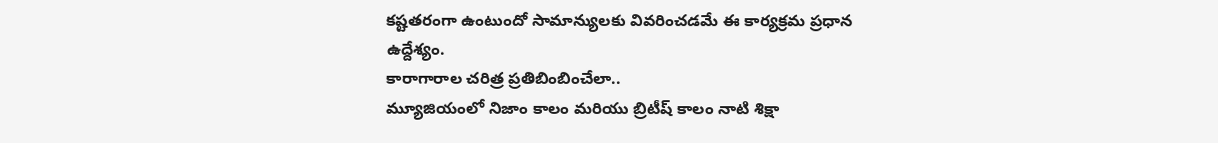కష్టతరంగా ఉంటుందో సామాన్యులకు వివరించడమే ఈ కార్యక్రమ ప్రధాన ఉద్దేశ్యం.
కారాగారాల చరిత్ర ప్రతిబింబించేలా..
మ్యూజియంలో నిజాం కాలం మరియు బ్రిటీష్ కాలం నాటి శిక్షా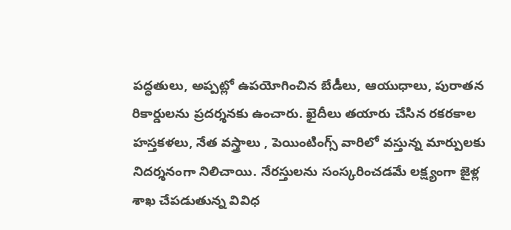పద్ధతులు, అప్పట్లో ఉపయోగించిన బేడీలు, ఆయుధాలు, పురాతన రికార్డులను ప్రదర్శనకు ఉంచారు. ఖైదీలు తయారు చేసిన రకరకాల హస్తకళలు, నేత వస్త్రాలు , పెయింటింగ్స్ వారిలో వస్తున్న మార్పులకు నిదర్శనంగా నిలిచాయి. నేరస్తులను సంస్కరించడమే లక్ష్యంగా జైళ్ల శాఖ చేపడుతున్న వివిధ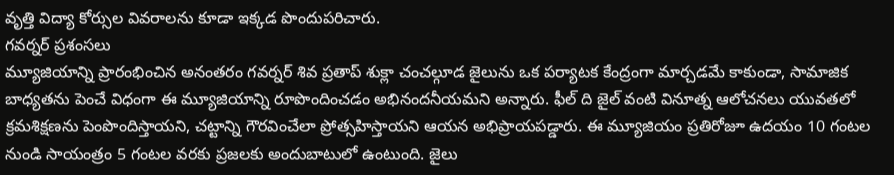వృత్తి విద్యా కోర్సుల వివరాలను కూడా ఇక్కడ పొందుపరిచారు.
గవర్నర్ ప్రశంసలు
మ్యూజియాన్ని ప్రారంభించిన అనంతరం గవర్నర్ శివ ప్రతాప్ శుక్లా చంచల్గూడ జైలును ఒక పర్యాటక కేంద్రంగా మార్చడమే కాకుండా, సామాజిక బాధ్యతను పెంచే విధంగా ఈ మ్యూజియాన్ని రూపొందించడం అభినందనీయమని అన్నారు. ఫీల్ ది జైల్ వంటి వినూత్న ఆలోచనలు యువతలో క్రమశిక్షణను పెంపొందిస్తాయని, చట్టాన్ని గౌరవించేలా ప్రోత్సహిస్తాయని ఆయన అభిప్రాయపడ్డారు. ఈ మ్యూజియం ప్రతిరోజూ ఉదయం 10 గంటల నుండి సాయంత్రం 5 గంటల వరకు ప్రజలకు అందుబాటులో ఉంటుంది. జైలు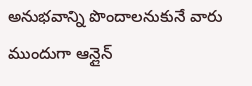అనుభవాన్ని పొందాలనుకునే వారు ముందుగా ఆన్లైన్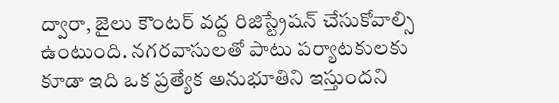ద్వారా, జైలు కౌంటర్ వద్ద రిజిస్ట్రేషన్ చేసుకోవాల్సి ఉంటుంది. నగరవాసులతో పాటు పర్యాటకులకు కూడా ఇది ఒక ప్రత్యేక అనుభూతిని ఇస్తుందని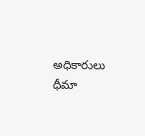అధికారులు ధీమా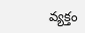వ్యక్తం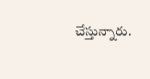చేస్తున్నారు.